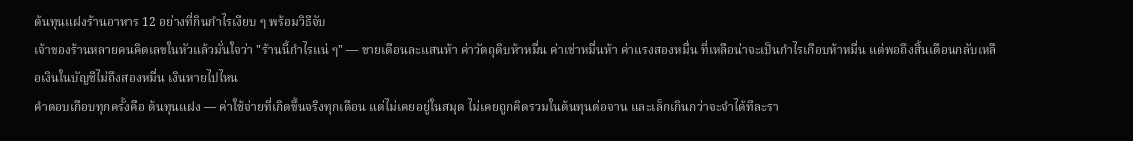ต้นทุนแฝงร้านอาหาร 12 อย่างที่กินกำไรเงียบ ๆ พร้อมวิธีจับ
เจ้าของร้านหลายคนคิดเลขในหัวแล้วมั่นใจว่า "ร้านนี้กำไรแน่ ๆ" — ขายเดือนละแสนห้า ค่าวัตถุดิบห้าหมื่น ค่าเช่าหมื่นห้า ค่าแรงสองหมื่น ที่เหลือน่าจะเป็นกำไรเกือบห้าหมื่น แต่พอถึงสิ้นเดือนกลับเหลือเงินในบัญชีไม่ถึงสองหมื่น เงินหายไปไหน
คำตอบเกือบทุกครั้งคือ ต้นทุนแฝง — ค่าใช้จ่ายที่เกิดขึ้นจริงทุกเดือน แต่ไม่เคยอยู่ในสมุด ไม่เคยถูกคิดรวมในต้นทุนต่อจาน และเล็กเกินกว่าจะจำได้ทีละรา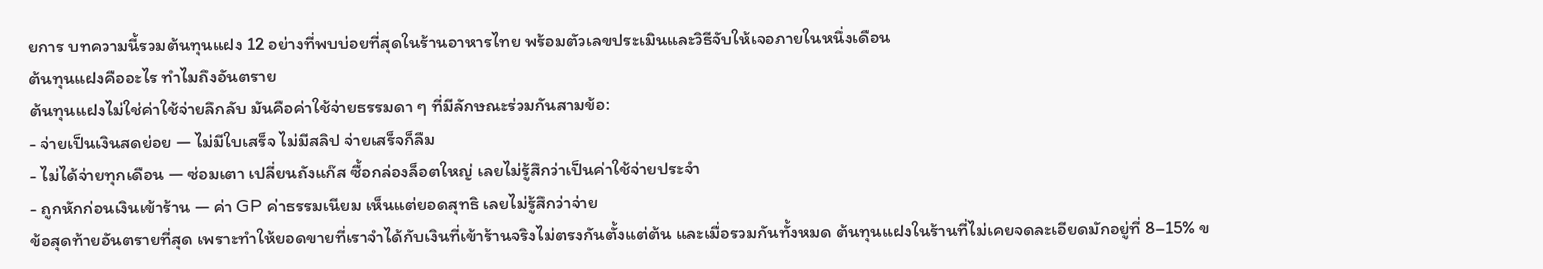ยการ บทความนี้รวมต้นทุนแฝง 12 อย่างที่พบบ่อยที่สุดในร้านอาหารไทย พร้อมตัวเลขประเมินและวิธีจับให้เจอภายในหนึ่งเดือน
ต้นทุนแฝงคืออะไร ทำไมถึงอันตราย
ต้นทุนแฝงไม่ใช่ค่าใช้จ่ายลึกลับ มันคือค่าใช้จ่ายธรรมดา ๆ ที่มีลักษณะร่วมกันสามข้อ:
- จ่ายเป็นเงินสดย่อย — ไม่มีใบเสร็จ ไม่มีสลิป จ่ายเสร็จก็ลืม
- ไม่ได้จ่ายทุกเดือน — ซ่อมเตา เปลี่ยนถังแก๊ส ซื้อกล่องล็อตใหญ่ เลยไม่รู้สึกว่าเป็นค่าใช้จ่ายประจำ
- ถูกหักก่อนเงินเข้าร้าน — ค่า GP ค่าธรรมเนียม เห็นแต่ยอดสุทธิ เลยไม่รู้สึกว่าจ่าย
ข้อสุดท้ายอันตรายที่สุด เพราะทำให้ยอดขายที่เราจำได้กับเงินที่เข้าร้านจริงไม่ตรงกันตั้งแต่ต้น และเมื่อรวมกันทั้งหมด ต้นทุนแฝงในร้านที่ไม่เคยจดละเอียดมักอยู่ที่ 8–15% ข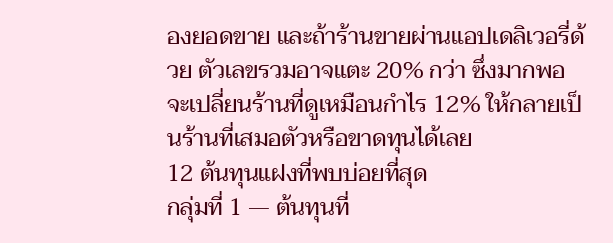องยอดขาย และถ้าร้านขายผ่านแอปเดลิเวอรี่ด้วย ตัวเลขรวมอาจแตะ 20% กว่า ซึ่งมากพอจะเปลี่ยนร้านที่ดูเหมือนกำไร 12% ให้กลายเป็นร้านที่เสมอตัวหรือขาดทุนได้เลย
12 ต้นทุนแฝงที่พบบ่อยที่สุด
กลุ่มที่ 1 — ต้นทุนที่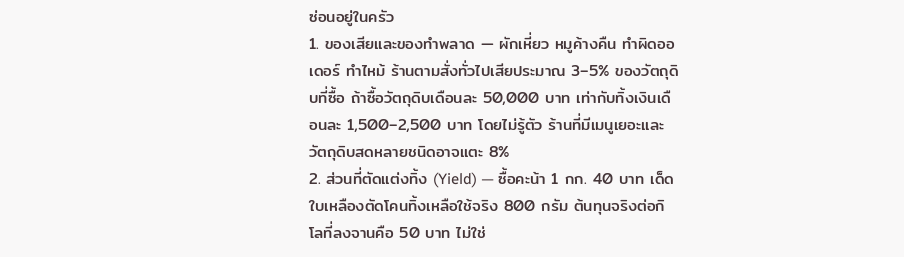ซ่อนอยู่ในครัว
1. ของเสียและของทำพลาด — ผักเหี่ยว หมูค้างคืน ทำผิดออเดอร์ ทำไหม้ ร้านตามสั่งทั่วไปเสียประมาณ 3–5% ของวัตถุดิบที่ซื้อ ถ้าซื้อวัตถุดิบเดือนละ 50,000 บาท เท่ากับทิ้งเงินเดือนละ 1,500–2,500 บาท โดยไม่รู้ตัว ร้านที่มีเมนูเยอะและวัตถุดิบสดหลายชนิดอาจแตะ 8%
2. ส่วนที่ตัดแต่งทิ้ง (Yield) — ซื้อคะน้า 1 กก. 40 บาท เด็ดใบเหลืองตัดโคนทิ้งเหลือใช้จริง 800 กรัม ต้นทุนจริงต่อกิโลที่ลงจานคือ 50 บาท ไม่ใช่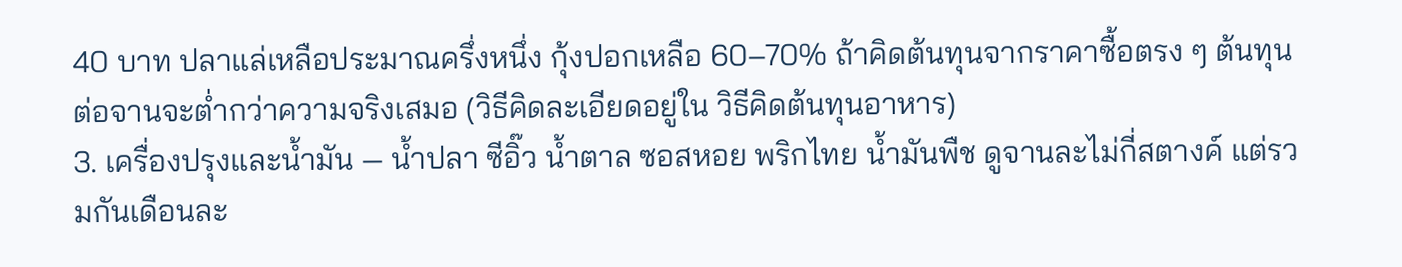40 บาท ปลาแล่เหลือประมาณครึ่งหนึ่ง กุ้งปอกเหลือ 60–70% ถ้าคิดต้นทุนจากราคาซื้อตรง ๆ ต้นทุนต่อจานจะต่ำกว่าความจริงเสมอ (วิธีคิดละเอียดอยู่ใน วิธีคิดต้นทุนอาหาร)
3. เครื่องปรุงและน้ำมัน — น้ำปลา ซีอิ๊ว น้ำตาล ซอสหอย พริกไทย น้ำมันพืช ดูจานละไม่กี่สตางค์ แต่รวมกันเดือนละ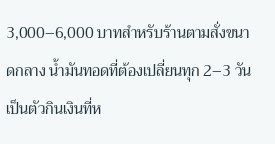3,000–6,000 บาทสำหรับร้านตามสั่งขนาดกลาง น้ำมันทอดที่ต้องเปลี่ยนทุก 2–3 วันเป็นตัวกินเงินที่ห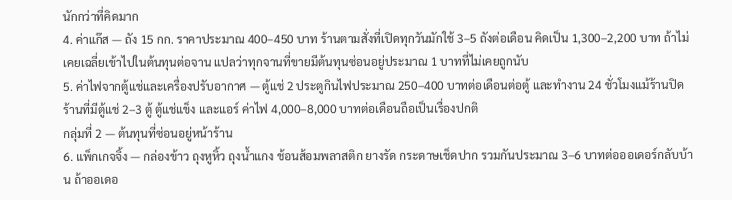นักกว่าที่คิดมาก
4. ค่าแก๊ส — ถัง 15 กก. ราคาประมาณ 400–450 บาท ร้านตามสั่งที่เปิดทุกวันมักใช้ 3–5 ถังต่อเดือน คิดเป็น 1,300–2,200 บาท ถ้าไม่เคยเฉลี่ยเข้าไปในต้นทุนต่อจาน แปลว่าทุกจานที่ขายมีต้นทุนซ่อนอยู่ประมาณ 1 บาทที่ไม่เคยถูกนับ
5. ค่าไฟจากตู้แช่และเครื่องปรับอากาศ — ตู้แช่ 2 ประตูกินไฟประมาณ 250–400 บาทต่อเดือนต่อตู้ และทำงาน 24 ชั่วโมงแม้ร้านปิด ร้านที่มีตู้แช่ 2–3 ตู้ ตู้แช่แข็ง และแอร์ ค่าไฟ 4,000–8,000 บาทต่อเดือนถือเป็นเรื่องปกติ
กลุ่มที่ 2 — ต้นทุนที่ซ่อนอยู่หน้าร้าน
6. แพ็กเกจจิ้ง — กล่องข้าว ถุงหูหิ้ว ถุงน้ำแกง ช้อนส้อมพลาสติก ยางรัด กระดาษเช็ดปาก รวมกันประมาณ 3–6 บาทต่อออเดอร์กลับบ้าน ถ้าออเดอ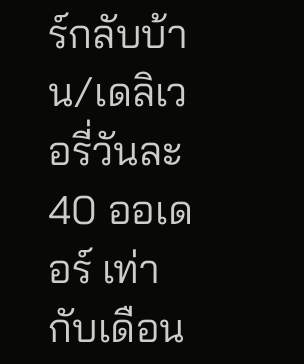ร์กลับบ้าน/เดลิเวอรี่วันละ 40 ออเดอร์ เท่ากับเดือน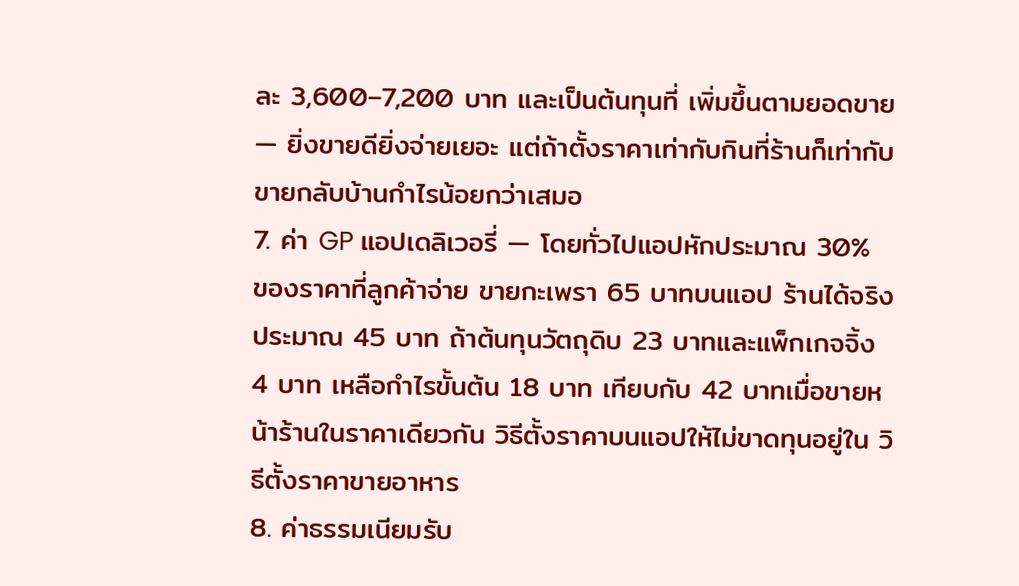ละ 3,600–7,200 บาท และเป็นต้นทุนที่ เพิ่มขึ้นตามยอดขาย — ยิ่งขายดียิ่งจ่ายเยอะ แต่ถ้าตั้งราคาเท่ากับกินที่ร้านก็เท่ากับขายกลับบ้านกำไรน้อยกว่าเสมอ
7. ค่า GP แอปเดลิเวอรี่ — โดยทั่วไปแอปหักประมาณ 30% ของราคาที่ลูกค้าจ่าย ขายกะเพรา 65 บาทบนแอป ร้านได้จริงประมาณ 45 บาท ถ้าต้นทุนวัตถุดิบ 23 บาทและแพ็กเกจจิ้ง 4 บาท เหลือกำไรขั้นต้น 18 บาท เทียบกับ 42 บาทเมื่อขายหน้าร้านในราคาเดียวกัน วิธีตั้งราคาบนแอปให้ไม่ขาดทุนอยู่ใน วิธีตั้งราคาขายอาหาร
8. ค่าธรรมเนียมรับ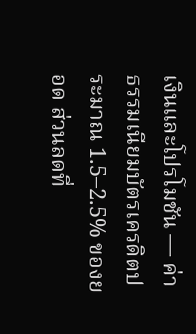เงินและโปรโมชัน — ค่าธรรมเนียมบัตรเครดิตประมาณ 1.5–2.5% ของยอด ส่วนลดที่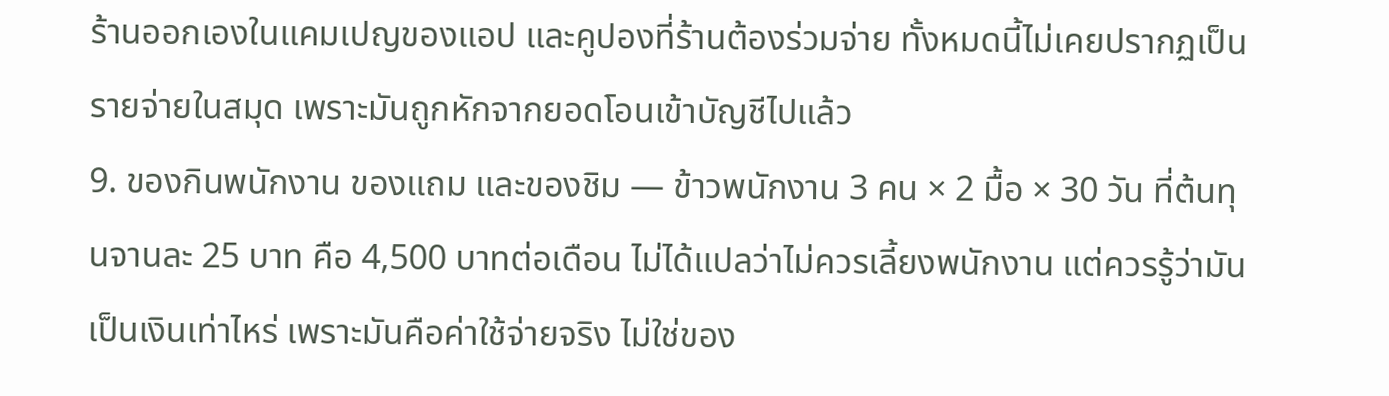ร้านออกเองในแคมเปญของแอป และคูปองที่ร้านต้องร่วมจ่าย ทั้งหมดนี้ไม่เคยปรากฏเป็นรายจ่ายในสมุด เพราะมันถูกหักจากยอดโอนเข้าบัญชีไปแล้ว
9. ของกินพนักงาน ของแถม และของชิม — ข้าวพนักงาน 3 คน × 2 มื้อ × 30 วัน ที่ต้นทุนจานละ 25 บาท คือ 4,500 บาทต่อเดือน ไม่ได้แปลว่าไม่ควรเลี้ยงพนักงาน แต่ควรรู้ว่ามันเป็นเงินเท่าไหร่ เพราะมันคือค่าใช้จ่ายจริง ไม่ใช่ของ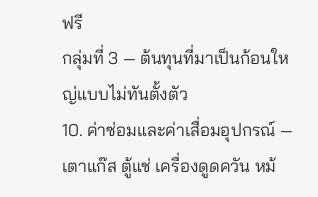ฟรี
กลุ่มที่ 3 — ต้นทุนที่มาเป็นก้อนใหญ่แบบไม่ทันตั้งตัว
10. ค่าซ่อมและค่าเสื่อมอุปกรณ์ — เตาแก๊ส ตู้แช่ เครื่องดูดควัน หม้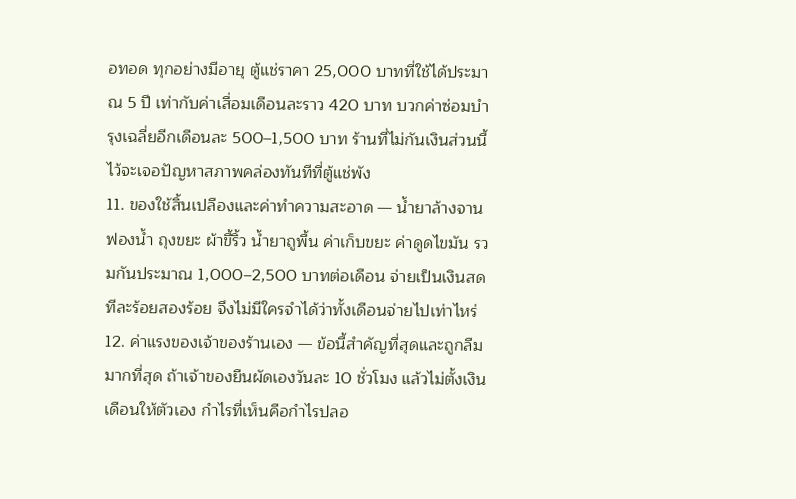อทอด ทุกอย่างมีอายุ ตู้แช่ราคา 25,000 บาทที่ใช้ได้ประมาณ 5 ปี เท่ากับค่าเสื่อมเดือนละราว 420 บาท บวกค่าซ่อมบำรุงเฉลี่ยอีกเดือนละ 500–1,500 บาท ร้านที่ไม่กันเงินส่วนนี้ไว้จะเจอปัญหาสภาพคล่องทันทีที่ตู้แช่พัง
11. ของใช้สิ้นเปลืองและค่าทำความสะอาด — น้ำยาล้างจาน ฟองน้ำ ถุงขยะ ผ้าขี้ริ้ว น้ำยาถูพื้น ค่าเก็บขยะ ค่าดูดไขมัน รวมกันประมาณ 1,000–2,500 บาทต่อเดือน จ่ายเป็นเงินสดทีละร้อยสองร้อย จึงไม่มีใครจำได้ว่าทั้งเดือนจ่ายไปเท่าไหร่
12. ค่าแรงของเจ้าของร้านเอง — ข้อนี้สำคัญที่สุดและถูกลืมมากที่สุด ถ้าเจ้าของยืนผัดเองวันละ 10 ชั่วโมง แล้วไม่ตั้งเงินเดือนให้ตัวเอง กำไรที่เห็นคือกำไรปลอ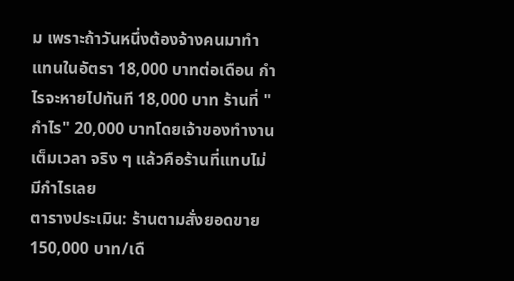ม เพราะถ้าวันหนึ่งต้องจ้างคนมาทำแทนในอัตรา 18,000 บาทต่อเดือน กำไรจะหายไปทันที 18,000 บาท ร้านที่ "กำไร" 20,000 บาทโดยเจ้าของทำงานเต็มเวลา จริง ๆ แล้วคือร้านที่แทบไม่มีกำไรเลย
ตารางประเมิน: ร้านตามสั่งยอดขาย 150,000 บาท/เดื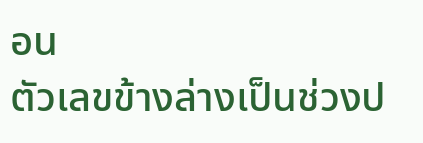อน
ตัวเลขข้างล่างเป็นช่วงป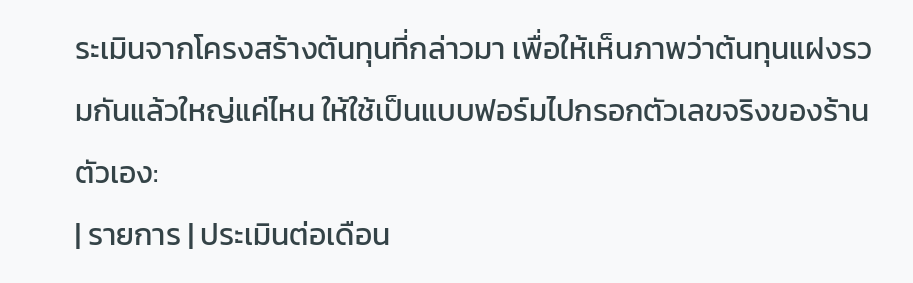ระเมินจากโครงสร้างต้นทุนที่กล่าวมา เพื่อให้เห็นภาพว่าต้นทุนแฝงรวมกันแล้วใหญ่แค่ไหน ให้ใช้เป็นแบบฟอร์มไปกรอกตัวเลขจริงของร้านตัวเอง:
| รายการ | ประเมินต่อเดือน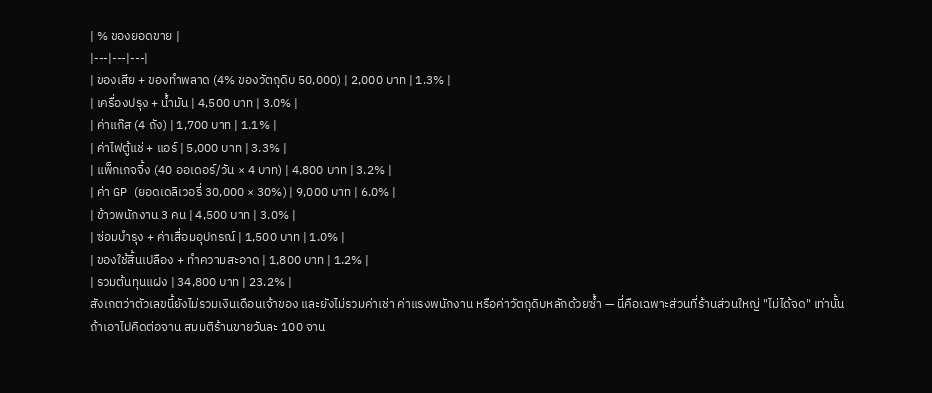| % ของยอดขาย |
|---|---|---|
| ของเสีย + ของทำพลาด (4% ของวัตถุดิบ 50,000) | 2,000 บาท | 1.3% |
| เครื่องปรุง + น้ำมัน | 4,500 บาท | 3.0% |
| ค่าแก๊ส (4 ถัง) | 1,700 บาท | 1.1% |
| ค่าไฟตู้แช่ + แอร์ | 5,000 บาท | 3.3% |
| แพ็กเกจจิ้ง (40 ออเดอร์/วัน × 4 บาท) | 4,800 บาท | 3.2% |
| ค่า GP (ยอดเดลิเวอรี่ 30,000 × 30%) | 9,000 บาท | 6.0% |
| ข้าวพนักงาน 3 คน | 4,500 บาท | 3.0% |
| ซ่อมบำรุง + ค่าเสื่อมอุปกรณ์ | 1,500 บาท | 1.0% |
| ของใช้สิ้นเปลือง + ทำความสะอาด | 1,800 บาท | 1.2% |
| รวมต้นทุนแฝง | 34,800 บาท | 23.2% |
สังเกตว่าตัวเลขนี้ยังไม่รวมเงินเดือนเจ้าของ และยังไม่รวมค่าเช่า ค่าแรงพนักงาน หรือค่าวัตถุดิบหลักด้วยซ้ำ — นี่คือเฉพาะส่วนที่ร้านส่วนใหญ่ "ไม่ได้จด" เท่านั้น
ถ้าเอาไปคิดต่อจาน สมมติร้านขายวันละ 100 จาน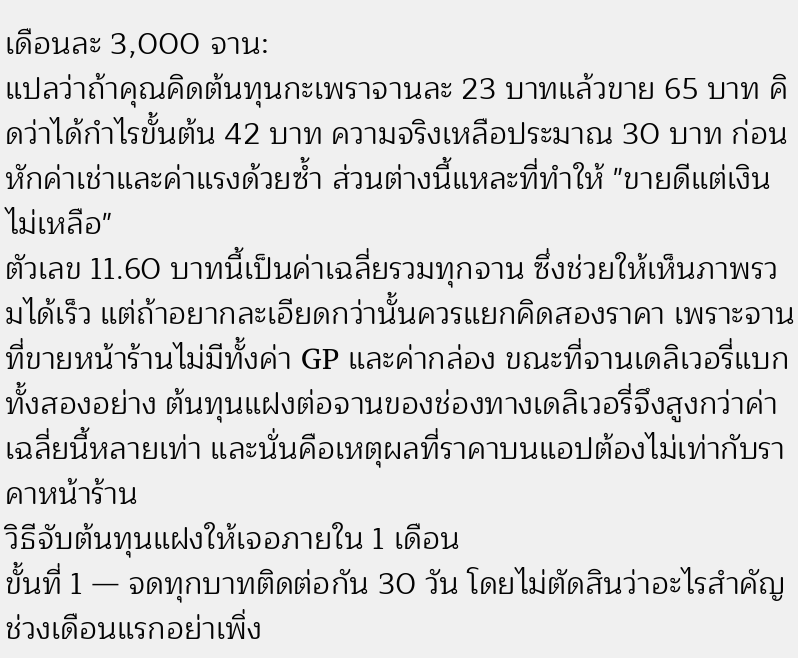เดือนละ 3,000 จาน:
แปลว่าถ้าคุณคิดต้นทุนกะเพราจานละ 23 บาทแล้วขาย 65 บาท คิดว่าได้กำไรขั้นต้น 42 บาท ความจริงเหลือประมาณ 30 บาท ก่อนหักค่าเช่าและค่าแรงด้วยซ้ำ ส่วนต่างนี้แหละที่ทำให้ "ขายดีแต่เงินไม่เหลือ"
ตัวเลข 11.60 บาทนี้เป็นค่าเฉลี่ยรวมทุกจาน ซึ่งช่วยให้เห็นภาพรวมได้เร็ว แต่ถ้าอยากละเอียดกว่านั้นควรแยกคิดสองราคา เพราะจานที่ขายหน้าร้านไม่มีทั้งค่า GP และค่ากล่อง ขณะที่จานเดลิเวอรี่แบกทั้งสองอย่าง ต้นทุนแฝงต่อจานของช่องทางเดลิเวอรี่จึงสูงกว่าค่าเฉลี่ยนี้หลายเท่า และนั่นคือเหตุผลที่ราคาบนแอปต้องไม่เท่ากับราคาหน้าร้าน
วิธีจับต้นทุนแฝงให้เจอภายใน 1 เดือน
ขั้นที่ 1 — จดทุกบาทติดต่อกัน 30 วัน โดยไม่ตัดสินว่าอะไรสำคัญ
ช่วงเดือนแรกอย่าเพิ่ง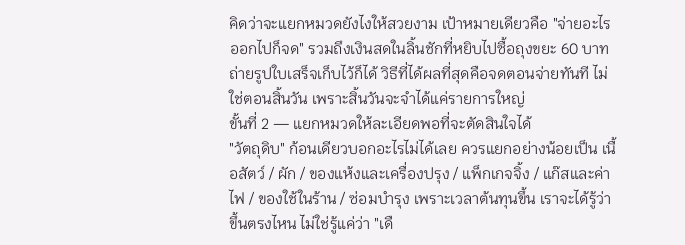คิดว่าจะแยกหมวดยังไงให้สวยงาม เป้าหมายเดียวคือ "จ่ายอะไรออกไปก็จด" รวมถึงเงินสดในลิ้นชักที่หยิบไปซื้อถุงขยะ 60 บาท ถ่ายรูปใบเสร็จเก็บไว้ก็ได้ วิธีที่ได้ผลที่สุดคือจดตอนจ่ายทันที ไม่ใช่ตอนสิ้นวัน เพราะสิ้นวันจะจำได้แค่รายการใหญ่
ขั้นที่ 2 — แยกหมวดให้ละเอียดพอที่จะตัดสินใจได้
"วัตถุดิบ" ก้อนเดียวบอกอะไรไม่ได้เลย ควรแยกอย่างน้อยเป็น เนื้อสัตว์ / ผัก / ของแห้งและเครื่องปรุง / แพ็กเกจจิ้ง / แก๊สและค่าไฟ / ของใช้ในร้าน / ซ่อมบำรุง เพราะเวลาต้นทุนขึ้น เราจะได้รู้ว่าขึ้นตรงไหน ไม่ใช่รู้แค่ว่า "เดื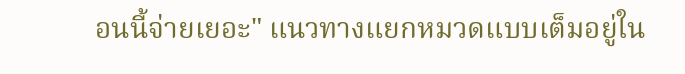อนนี้จ่ายเยอะ" แนวทางแยกหมวดแบบเต็มอยู่ใน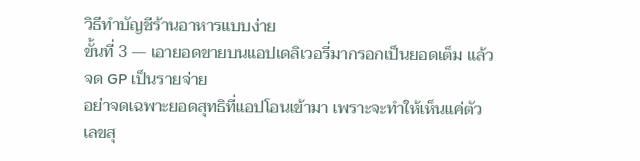วิธีทำบัญชีร้านอาหารแบบง่าย
ขั้นที่ 3 — เอายอดขายบนแอปเดลิเวอรี่มากรอกเป็นยอดเต็ม แล้วจด GP เป็นรายจ่าย
อย่าจดเฉพาะยอดสุทธิที่แอปโอนเข้ามา เพราะจะทำให้เห็นแค่ตัวเลขสุ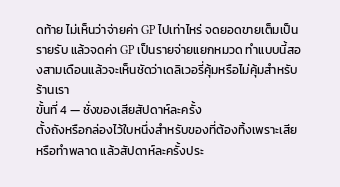ดท้าย ไม่เห็นว่าจ่ายค่า GP ไปเท่าไหร่ จดยอดขายเต็มเป็นรายรับ แล้วจดค่า GP เป็นรายจ่ายแยกหมวด ทำแบบนี้สองสามเดือนแล้วจะเห็นชัดว่าเดลิเวอรี่คุ้มหรือไม่คุ้มสำหรับร้านเรา
ขั้นที่ 4 — ชั่งของเสียสัปดาห์ละครั้ง
ตั้งถังหรือกล่องไว้ใบหนึ่งสำหรับของที่ต้องทิ้งเพราะเสียหรือทำพลาด แล้วสัปดาห์ละครั้งประ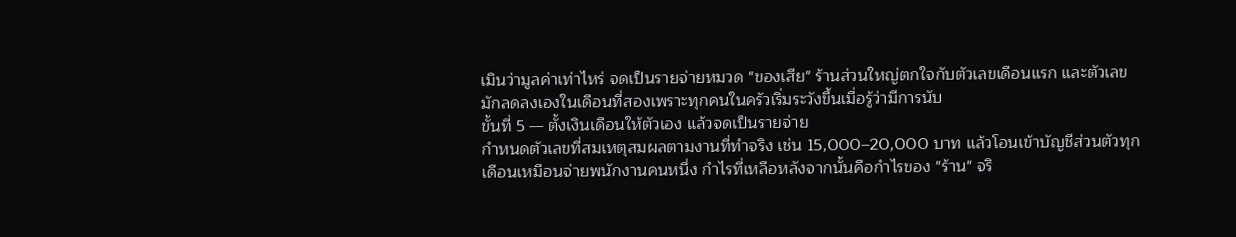เมินว่ามูลค่าเท่าไหร่ จดเป็นรายจ่ายหมวด "ของเสีย" ร้านส่วนใหญ่ตกใจกับตัวเลขเดือนแรก และตัวเลขมักลดลงเองในเดือนที่สองเพราะทุกคนในครัวเริ่มระวังขึ้นเมื่อรู้ว่ามีการนับ
ขั้นที่ 5 — ตั้งเงินเดือนให้ตัวเอง แล้วจดเป็นรายจ่าย
กำหนดตัวเลขที่สมเหตุสมผลตามงานที่ทำจริง เช่น 15,000–20,000 บาท แล้วโอนเข้าบัญชีส่วนตัวทุกเดือนเหมือนจ่ายพนักงานคนหนึ่ง กำไรที่เหลือหลังจากนั้นคือกำไรของ "ร้าน" จริ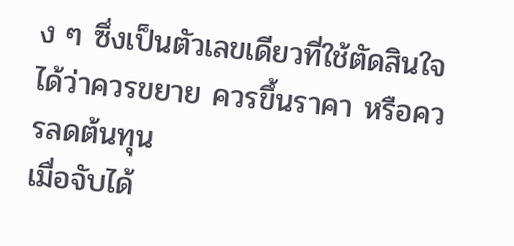ง ๆ ซึ่งเป็นตัวเลขเดียวที่ใช้ตัดสินใจได้ว่าควรขยาย ควรขึ้นราคา หรือควรลดต้นทุน
เมื่อจับได้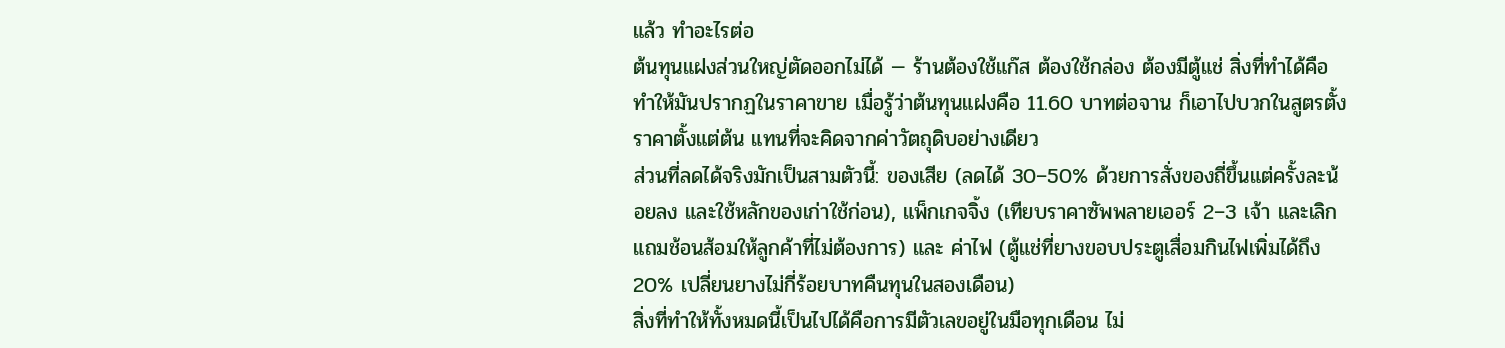แล้ว ทำอะไรต่อ
ต้นทุนแฝงส่วนใหญ่ตัดออกไม่ได้ — ร้านต้องใช้แก๊ส ต้องใช้กล่อง ต้องมีตู้แช่ สิ่งที่ทำได้คือ ทำให้มันปรากฏในราคาขาย เมื่อรู้ว่าต้นทุนแฝงคือ 11.60 บาทต่อจาน ก็เอาไปบวกในสูตรตั้งราคาตั้งแต่ต้น แทนที่จะคิดจากค่าวัตถุดิบอย่างเดียว
ส่วนที่ลดได้จริงมักเป็นสามตัวนี้: ของเสีย (ลดได้ 30–50% ด้วยการสั่งของถี่ขึ้นแต่ครั้งละน้อยลง และใช้หลักของเก่าใช้ก่อน), แพ็กเกจจิ้ง (เทียบราคาซัพพลายเออร์ 2–3 เจ้า และเลิกแถมช้อนส้อมให้ลูกค้าที่ไม่ต้องการ) และ ค่าไฟ (ตู้แช่ที่ยางขอบประตูเสื่อมกินไฟเพิ่มได้ถึง 20% เปลี่ยนยางไม่กี่ร้อยบาทคืนทุนในสองเดือน)
สิ่งที่ทำให้ทั้งหมดนี้เป็นไปได้คือการมีตัวเลขอยู่ในมือทุกเดือน ไม่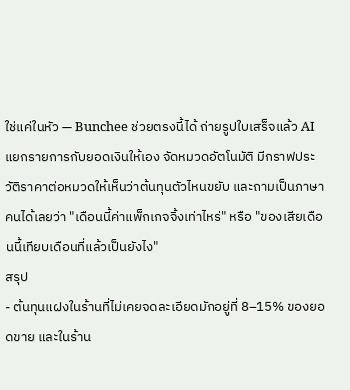ใช่แค่ในหัว — Bunchee ช่วยตรงนี้ได้ ถ่ายรูปใบเสร็จแล้ว AI แยกรายการกับยอดเงินให้เอง จัดหมวดอัตโนมัติ มีกราฟประวัติราคาต่อหมวดให้เห็นว่าต้นทุนตัวไหนขยับ และถามเป็นภาษาคนได้เลยว่า "เดือนนี้ค่าแพ็กเกจจิ้งเท่าไหร่" หรือ "ของเสียเดือนนี้เทียบเดือนที่แล้วเป็นยังไง"
สรุป
- ต้นทุนแฝงในร้านที่ไม่เคยจดละเอียดมักอยู่ที่ 8–15% ของยอดขาย และในร้าน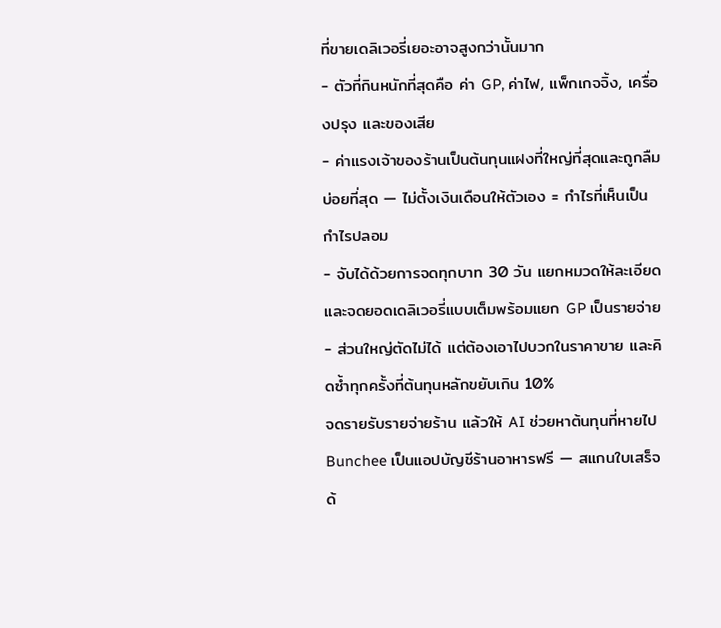ที่ขายเดลิเวอรี่เยอะอาจสูงกว่านั้นมาก
- ตัวที่กินหนักที่สุดคือ ค่า GP, ค่าไฟ, แพ็กเกจจิ้ง, เครื่องปรุง และของเสีย
- ค่าแรงเจ้าของร้านเป็นต้นทุนแฝงที่ใหญ่ที่สุดและถูกลืมบ่อยที่สุด — ไม่ตั้งเงินเดือนให้ตัวเอง = กำไรที่เห็นเป็นกำไรปลอม
- จับได้ด้วยการจดทุกบาท 30 วัน แยกหมวดให้ละเอียด และจดยอดเดลิเวอรี่แบบเต็มพร้อมแยก GP เป็นรายจ่าย
- ส่วนใหญ่ตัดไม่ได้ แต่ต้องเอาไปบวกในราคาขาย และคิดซ้ำทุกครั้งที่ต้นทุนหลักขยับเกิน 10%
จดรายรับรายจ่ายร้าน แล้วให้ AI ช่วยหาต้นทุนที่หายไป
Bunchee เป็นแอปบัญชีร้านอาหารฟรี — สแกนใบเสร็จด้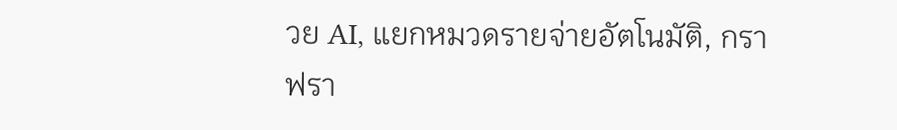วย AI, แยกหมวดรายจ่ายอัตโนมัติ, กราฟรา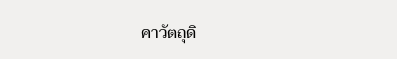คาวัตถุดิ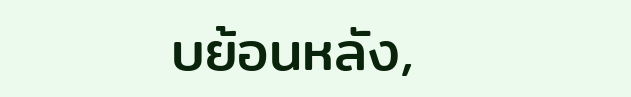บย้อนหลัง,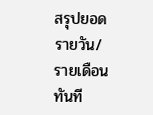สรุปยอดรายวัน/รายเดือนทันที